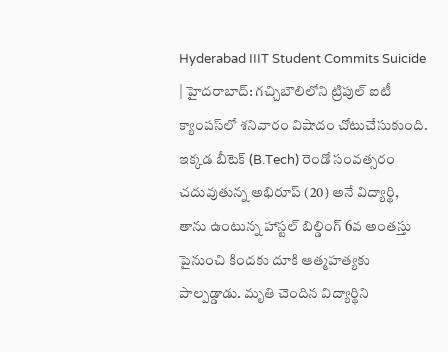Hyderabad IIIT Student Commits Suicide | హైదరాబాద్: గచ్చిబౌలిలోని ట్రిపుల్ ఐటీ క్యాంపస్‌లో శనివారం విషాదం చోటుచేసుకుంది. ఇక్కడ బీటెక్ (B.Tech) రెండో సంవత్సరం చదువుతున్న అభిరూప్ (20) అనే విద్యార్థి, తాను ఉంటున్న హాస్టల్ బిల్డింగ్ 6వ అంతస్తు పైనుంచి కిందకు దూకి ఆత్మహత్యకు పాల్పడ్డాడు. మృతి చెందిన విద్యార్థిని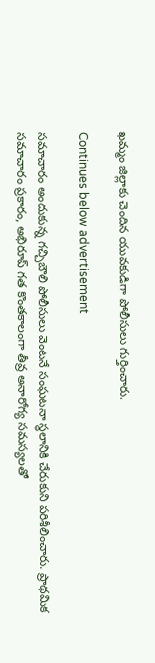ఖమ్మం జిల్లాకు చెందిన యువకుడిగా పోలీసులు గుర్తించారు.

Continues below advertisement

సమాచారం అందుకున్న గచ్చిబౌలి పోలీసులు వెంటనే సంఘటనా స్థలానికి చేరుకుని పరిశీలించారు. ప్రాథమిక సమాచారం ప్రకారం, అభిరూప్ గత కొంతకాలంగా తీవ్ర అనారోగ్య సమస్యలతో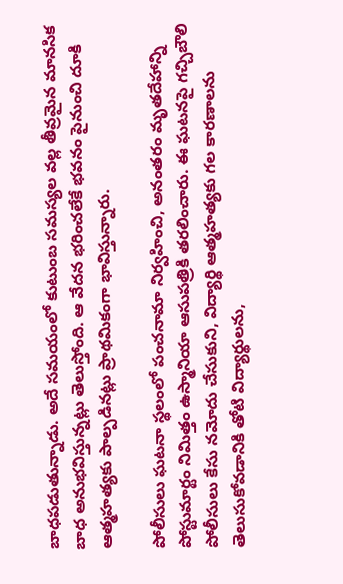బాధపడుతున్నాడు. అదే సమయంలో కుటుంబ సమస్యల వల్ల తీవ్రమైన మానసిక బాధ అనుభవిస్తున్నట్లు తెలుస్తోంది. ఆ వేదన భరించలేకే భవనం పైనుంచి దూకి ఆత్మహత్యకు పాల్పడినట్లు ప్రాథమికంగా భావిస్తున్నారు.

పోలీసులు ఘటనా స్థలంలో పంచనామా నిర్వహించి, అనంతరం మృతదేహాన్ని పోస్టుమార్టం నిమిత్తం ఉస్మానియా ఆసుపత్రికి తరలించారు. ఈ ఘటనపై గచ్చిబౌలి పోలీసులు కేసు నమోదు చేసుకుని, విద్యార్థి ఆత్మహత్యకు గల కారణాలను తెలుసుకోవడానికి తోటి విద్యార్థులను,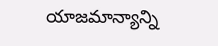యాజమాన్యాన్ని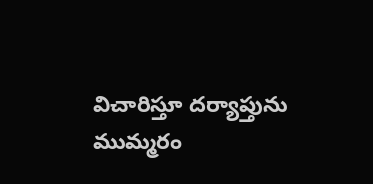విచారిస్తూ దర్యాప్తును ముమ్మరం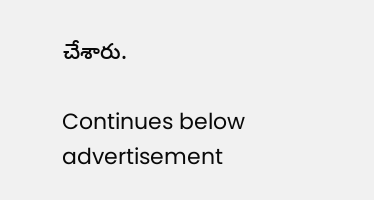చేశారు.

Continues below advertisement